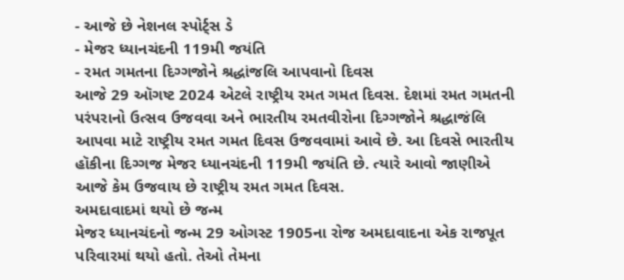- આજે છે નેશનલ સ્પોર્ટ્સ ડે
- મેજર ધ્યાનચંદની 119મી જયંતિ
- રમત ગમતના દિગ્ગજોને શ્રદ્ધાંજલિ આપવાનો દિવસ
આજે 29 ઑગષ્ટ 2024 એટલે રાષ્ટ્રીય રમત ગમત દિવસ. દેશમાં રમત ગમતની પરંપરાનો ઉત્સવ ઉજવવા અને ભારતીય રમતવીરોના દિગ્ગજોને શ્રદ્ધાજંલિ આપવા માટે રાષ્ટ્રીય રમત ગમત દિવસ ઉજવવામાં આવે છે. આ દિવસે ભારતીય હૉકીના દિગ્ગજ મેજર ધ્યાનચંદની 119મી જયંતિ છે. ત્યારે આવો જાણીએ આજે કેમ ઉજવાય છે રાષ્ટ્રીય રમત ગમત દિવસ.
અમદાવાદમાં થયો છે જન્મ
મેજર ધ્યાનચંદનો જન્મ 29 ઓગસ્ટ 1905ના રોજ અમદાવાદના એક રાજપૂત પરિવારમાં થયો હતો. તેઓ તેમના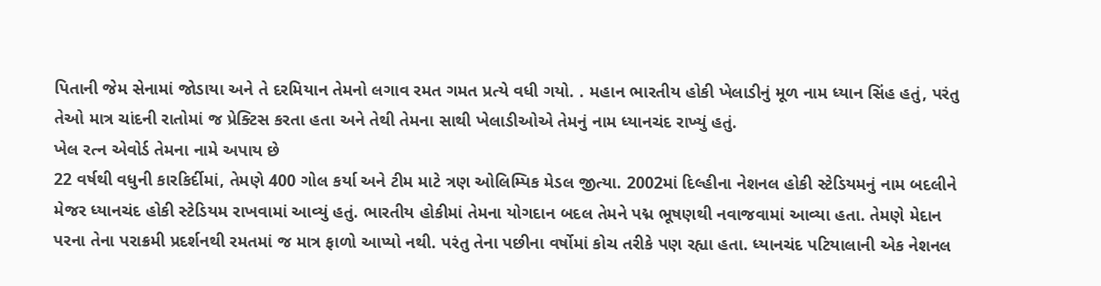પિતાની જેમ સેનામાં જોડાયા અને તે દરમિયાન તેમનો લગાવ રમત ગમત પ્રત્યે વધી ગયો. . મહાન ભારતીય હોકી ખેલાડીનું મૂળ નામ ધ્યાન સિંહ હતું, પરંતુ તેઓ માત્ર ચાંદની રાતોમાં જ પ્રેક્ટિસ કરતા હતા અને તેથી તેમના સાથી ખેલાડીઓએ તેમનું નામ ધ્યાનચંદ રાખ્યું હતું.
ખેલ રત્ન એવોર્ડ તેમના નામે અપાય છે
22 વર્ષથી વધુની કારકિર્દીમાં, તેમણે 400 ગોલ કર્યા અને ટીમ માટે ત્રણ ઓલિમ્પિક મેડલ જીત્યા. 2002માં દિલ્હીના નેશનલ હોકી સ્ટેડિયમનું નામ બદલીને મેજર ધ્યાનચંદ હોકી સ્ટેડિયમ રાખવામાં આવ્યું હતું. ભારતીય હોકીમાં તેમના યોગદાન બદલ તેમને પદ્મ ભૂષણથી નવાજવામાં આવ્યા હતા. તેમણે મેદાન પરના તેના પરાક્રમી પ્રદર્શનથી રમતમાં જ માત્ર ફાળો આપ્યો નથી. પરંતુ તેના પછીના વર્ષોમાં કોચ તરીકે પણ રહ્યા હતા. ધ્યાનચંદ પટિયાલાની એક નેશનલ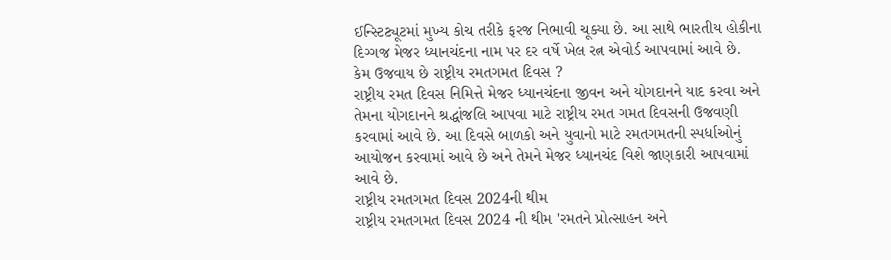ઈન્સ્ટિટ્યૂટમાં મુખ્ય કોચ તરીકે ફરજ નિભાવી ચૂક્યા છે. આ સાથે ભારતીય હોકીના દિગ્ગજ મેજર ધ્યાનચંદના નામ પર દર વર્ષે ખેલ રત્ન એવોર્ડ આપવામાં આવે છે.
કેમ ઉજવાય છે રાષ્ટ્રીય રમતગમત દિવસ ?
રાષ્ટ્રીય રમત દિવસ નિમિત્તે મેજર ધ્યાનચંદના જીવન અને યોગદાનને યાદ કરવા અને તેમના યોગદાનને શ્રદ્ધાંજલિ આપવા માટે રાષ્ટ્રીય રમત ગમત દિવસની ઉજવણી કરવામાં આવે છે. આ દિવસે બાળકો અને યુવાનો માટે રમતગમતની સ્પર્ધાઓનું આયોજન કરવામાં આવે છે અને તેમને મેજર ધ્યાનચંદ વિશે જાણકારી આપવામાં આવે છે.
રાષ્ટ્રીય રમતગમત દિવસ 2024ની થીમ
રાષ્ટ્રીય રમતગમત દિવસ 2024 ની થીમ 'રમતને પ્રોત્સાહન અને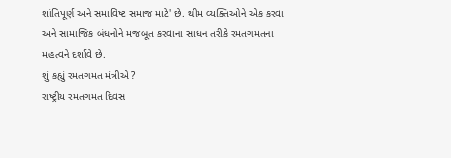શાંતિપૂર્ણ અને સમાવિષ્ટ સમાજ માટે' છે. થીમ વ્યક્તિઓને એક કરવા અને સામાજિક બંધનોને મજબૂત કરવાના સાધન તરીકે રમતગમતના મહત્વને દર્શાવે છે.
શું કહ્યું રમતગમત મંત્રીએ ?
રાષ્ટ્રીય રમતગમત દિવસ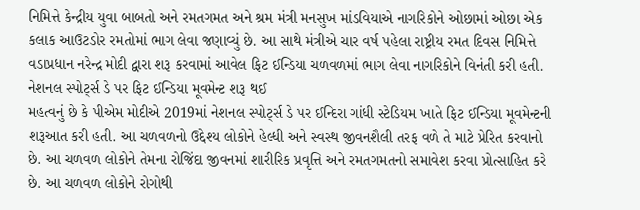નિમિત્તે કેન્દ્રીય યુવા બાબતો અને રમતગમત અને શ્રમ મંત્રી મનસુખ માંડવિયાએ નાગરિકોને ઓછામાં ઓછા એક કલાક આઉટડોર રમતોમાં ભાગ લેવા જણાવ્યું છે. આ સાથે મંત્રીએ ચાર વર્ષ પહેલા રાષ્ટ્રીય રમત દિવસ નિમિત્તે વડાપ્રધાન નરેન્દ્ર મોદી દ્વારા શરૂ કરવામાં આવેલ ફિટ ઈન્ડિયા ચળવળમાં ભાગ લેવા નાગરિકોને વિનંતી કરી હતી.
નેશનલ સ્પોર્ટ્સ ડે પર ફિટ ઈન્ડિયા મૂવમેન્ટ શરૂ થઈ
મહત્વનું છે કે પીએમ મોદીએ 2019માં નેશનલ સ્પોર્ટ્સ ડે પર ઈન્દિરા ગાંધી સ્ટેડિયમ ખાતે ફિટ ઈન્ડિયા મૂવમેન્ટની શરૂઆત કરી હતી. આ ચળવળનો ઉદ્દેશ્ય લોકોને હેલ્ધી અને સ્વસ્થ જીવનશૈલી તરફ વળે તે માટે પ્રેરિત કરવાનો છે. આ ચળવળ લોકોને તેમના રોજિંદા જીવનમાં શારીરિક પ્રવૃત્તિ અને રમતગમતનો સમાવેશ કરવા પ્રોત્સાહિત કરે છે. આ ચળવળ લોકોને રોગોથી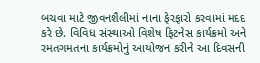બચવા માટે જીવનશૈલીમાં નાના ફેરફારો કરવામાં મદદ કરે છે. વિવિધ સંસ્થાઓ વિશેષ ફિટનેસ કાર્યક્રમો અને રમતગમતના કાર્યક્રમોનું આયોજન કરીને આ દિવસની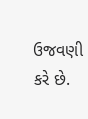ઉજવણી કરે છે.